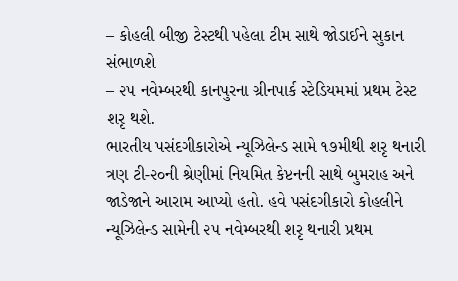– કોહલી બીજી ટેસ્ટથી પહેલા ટીમ સાથે જોડાઈને સુકાન સંભાળશે
– ૨૫ નવેમ્બરથી કાનપુરના ગ્રીનપાર્ક સ્ટેડિયમમાં પ્રથમ ટેસ્ટ શરૃ થશે.
ભારતીય પસંદગીકારોએ ન્યૂઝિલેન્ડ સામે ૧૭મીથી શરૃ થનારી ત્રણ ટી-૨૦ની શ્રેણીમાં નિયમિત કેપ્ટનની સાથે બુમરાહ અને જાડેજાને આરામ આપ્યો હતો. હવે પસંદગીકારો કોહલીને ન્યૂઝિલેન્ડ સામેની ૨૫ નવેમ્બરથી શરૃ થનારી પ્રથમ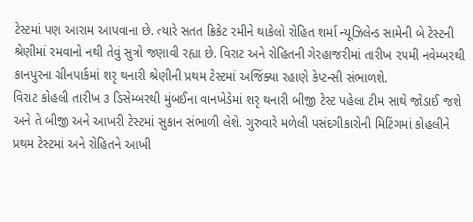ટેસ્ટમાં પણ આરામ આપવાના છે. ત્યારે સતત ક્રિકેટ રમીને થાકેલો રોહિત શર્મા ન્યૂઝિલેન્ડ સામેની બે ટેસ્ટની શ્રેણીમાં રમવાનો નથી તેવું સુત્રો જણાવી રહ્યા છે. વિરાટ અને રોહિતની ગેરહાજરીમાં તારીખ ૨૫મી નવેમ્બરથી કાનપુરના ગ્રીનપાર્કમાં શરૃ થનારી શ્રેણીની પ્રથમ ટેસ્ટમાં અજિંક્યા રહાણે કેપ્ટન્સી સંભાળશે.
વિરાટ કોહલી તારીખ ૩ ડિસેમ્બરથી મુંબઈના વાનખેડેમાં શરૃ થનારી બીજી ટેસ્ટ પહેલા ટીમ સાથે જોડાઈ જશે અને તે બીજી અને આખરી ટેસ્ટમાં સુકાન સંભાળી લેશે. ગુરુવારે મળેલી પસંદગીકારોની મિટિંગમાં કોહલીને પ્રથમ ટેસ્ટમાં અને રોહિતને આખી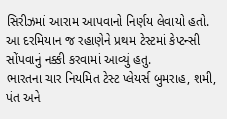સિરીઝમાં આરામ આપવાનો નિર્ણય લેવાયો હતો. આ દરમિયાન જ રહાણેને પ્રથમ ટેસ્ટમાં કેપ્ટન્સી સોંપવાનું નક્કી કરવામાં આવ્યું હતુ.
ભારતના ચાર નિયમિત ટેસ્ટ પ્લેયર્સ બુમરાહ, શમી, પંત અને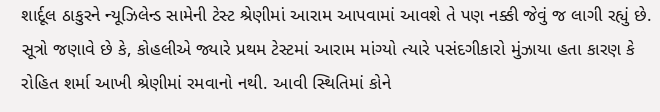શાર્દૂલ ઠાકુરને ન્યૂઝિલેન્ડ સામેની ટેસ્ટ શ્રેણીમાં આરામ આપવામાં આવશે તે પણ નક્કી જેવું જ લાગી રહ્યું છે. સૂત્રો જણાવે છે કે, કોહલીએ જ્યારે પ્રથમ ટેસ્ટમાં આરામ માંગ્યો ત્યારે પસંદગીકારો મુંઝાયા હતા કારણ કે રોહિત શર્મા આખી શ્રેણીમાં રમવાનો નથી. આવી સ્થિતિમાં કોને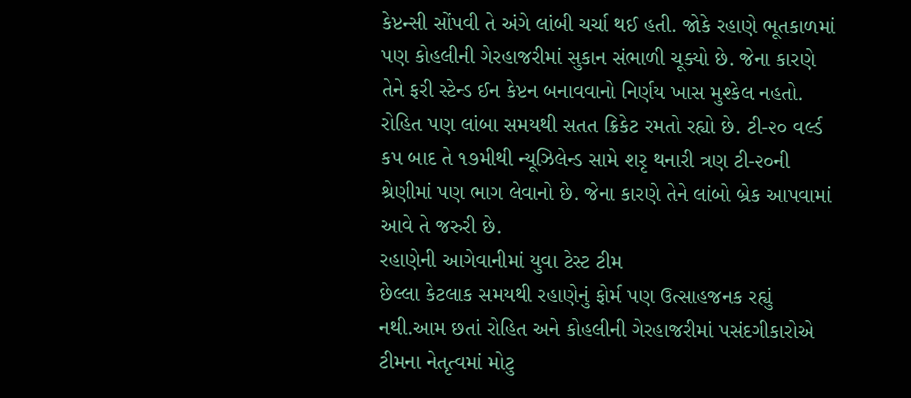કેપ્ટન્સી સોંપવી તે અંગે લાંબી ચર્ચા થઈ હતી. જોકે રહાણે ભૂતકાળમાં પણ કોહલીની ગેરહાજરીમાં સુકાન સંભાળી ચૂક્યો છે. જેના કારણે તેને ફરી સ્ટેન્ડ ઈન કેપ્ટન બનાવવાનો નિર્ણય ખાસ મુશ્કેલ નહતો. રોહિત પણ લાંબા સમયથી સતત ક્રિકેટ રમતો રહ્યો છે. ટી-૨૦ વર્લ્ડ કપ બાદ તે ૧૭મીથી ન્યૂઝિલેન્ડ સામે શરૃ થનારી ત્રણ ટી-૨૦ની શ્રેણીમાં પણ ભાગ લેવાનો છે. જેના કારણે તેને લાંબો બ્રેક આપવામાં આવે તે જરુરી છે.
રહાણેની આગેવાનીમાં યુવા ટેસ્ટ ટીમ
છેલ્લા કેટલાક સમયથી રહાણેનું ફોર્મ પણ ઉત્સાહજનક રહ્યું નથી.આમ છતાં રોહિત અને કોહલીની ગેરહાજરીમાં પસંદગીકારોએ ટીમના નેતૃત્વમાં મોટુ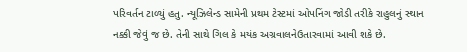પરિવર્તન ટાળ્યું હતુ. ન્યૂઝિલેન્ડ સામેની પ્રથમ ટેસ્ટમાં ઓપનિંગ જોડી તરીકે રાહુલનું સ્થાન નક્કી જેવું જ છે. તેની સાથે ગિલ કે મયંક અગ્રવાલનેઉતારવામાં આવી શકે છે.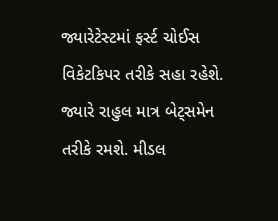જ્યારેટેસ્ટમાં ફર્સ્ટ ચોઈસ વિકેટકિપર તરીકે સહા રહેશે. જ્યારે રાહુલ માત્ર બેટ્સમેન તરીકે રમશે. મીડલ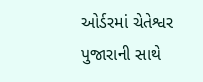ઓર્ડરમાં ચેતેશ્વર પુજારાની સાથે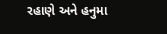રહાણે અને હનુમા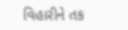વિહારીને તક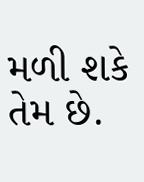મળી શકે તેમ છે.